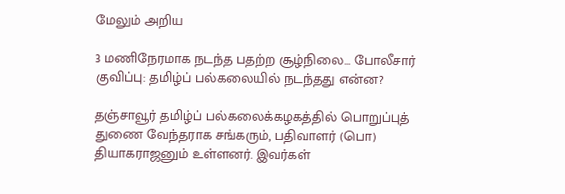மேலும் அறிய

3 மணிநேரமாக நடந்த பதற்ற சூழ்நிலை... போலீசார் குவிப்பு: தமிழ்ப் பல்கலையில் நடந்தது என்ன?

தஞ்சாவூர் தமிழ்ப் பல்கலைக்கழகத்தில் பொறுப்புத் துணை வேந்தராக சங்கரும், பதிவாளர் (பொ) தியாகராஜனும் உள்ளனர். இவர்கள்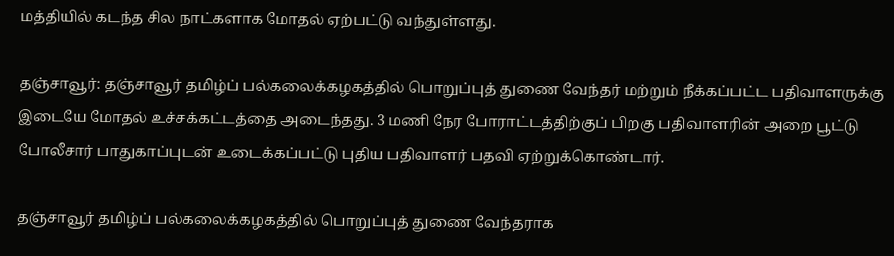மத்தியில் கடந்த சில நாட்களாக மோதல் ஏற்பட்டு வந்துள்ளது.

தஞ்சாவூர்: தஞ்சாவூர் தமிழ்ப் பல்கலைக்கழகத்தில் பொறுப்புத் துணை வேந்தர் மற்றும் நீக்கப்பட்ட பதிவாளருக்கு இடையே மோதல் உச்சக்கட்டத்தை அடைந்தது. 3 மணி நேர போராட்டத்திற்குப் பிறகு பதிவாளரின் அறை பூட்டு போலீசார் பாதுகாப்புடன் உடைக்கப்பட்டு புதிய பதிவாளர் பதவி ஏற்றுக்கொண்டார்.

தஞ்சாவூர் தமிழ்ப் பல்கலைக்கழகத்தில் பொறுப்புத் துணை வேந்தராக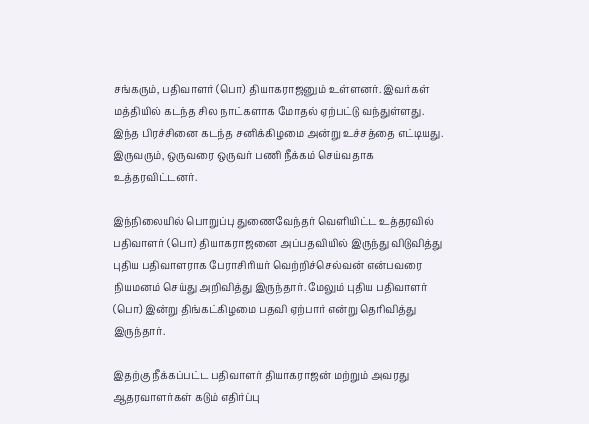சங்கரும், பதிவாளர் (பொ) தியாகராஜனும் உள்ளனர். இவர்கள் மத்தியில் கடந்த சில நாட்களாக மோதல் ஏற்பட்டு வந்துள்ளது. இந்த பிரச்சினை கடந்த சனிக்கிழமை அன்று உச்சத்தை எட்டியது. இருவரும், ஒருவரை ஒருவர் பணி நீக்கம் செய்வதாக உத்தரவிட்டனர்.

இந்நிலையில் பொறுப்பு துணைவேந்தர் வெளியிட்ட உத்தரவில் பதிவாளர் (பொ) தியாகராஜனை அப்பதவியில் இருந்து விடுவித்து புதிய பதிவாளராக பேராசிரியர் வெற்றிச்செல்வன் என்பவரை நியமனம் செய்து அறிவித்து இருந்தார். மேலும் புதிய பதிவாளர் (பொ) இன்று திங்கட்கிழமை பதவி ஏற்பார் என்று தெரிவித்து இருந்தார்.

இதற்கு நீக்கப்பட்ட பதிவாளர் தியாகராஜன் மற்றும் அவரது ஆதரவாளர்கள் கடும் எதிர்ப்பு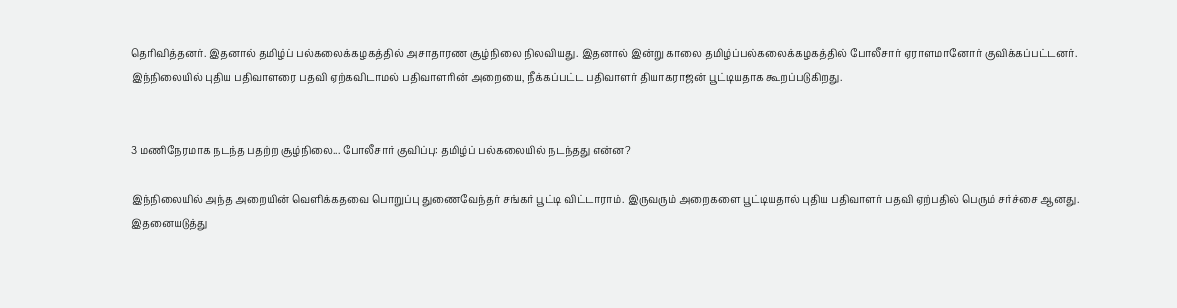தெரிவித்தனர். இதனால் தமிழ்ப் பல்கலைக்கழகத்தில் அசாதாரண சூழ்நிலை நிலவியது. இதனால் இன்று காலை தமிழ்ப்பல்கலைக்கழகத்தில் போலீசார் ஏராளமானோர் குவிக்கப்பட்டனர். இந்நிலையில் புதிய பதிவாளரை பதவி ஏற்கவிடாமல் பதிவாளரின் அறையை, நீக்கப்பட்ட பதிவாளர் தியாகராஜன் பூட்டியதாக கூறப்படுகிறது.


3 மணிநேரமாக நடந்த பதற்ற சூழ்நிலை... போலீசார் குவிப்பு: தமிழ்ப் பல்கலையில் நடந்தது என்ன?

இந்நிலையில் அந்த அறையின் வெளிக்கதவை பொறுப்பு துணைவேந்தர் சங்கர் பூட்டி விட்டாராம். இருவரும் அறைகளை பூட்டியதால் புதிய பதிவாளர் பதவி ஏற்பதில் பெரும் சர்ச்சை ஆனது. இதனையடுத்து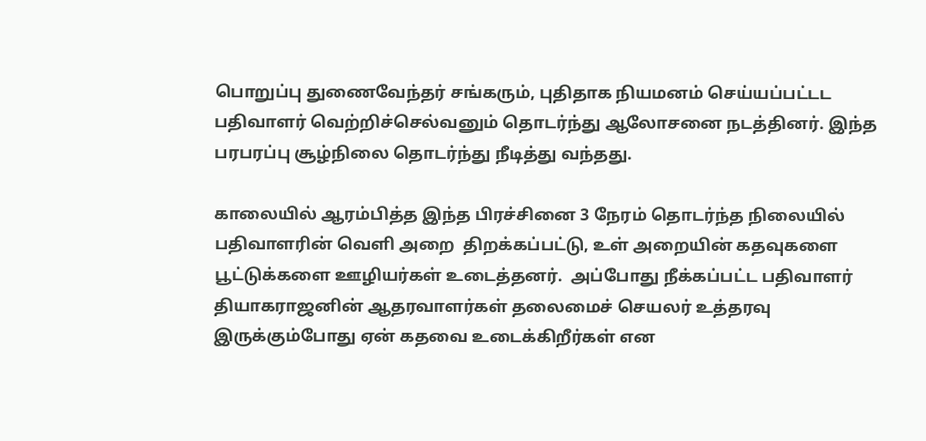பொறுப்பு துணைவேந்தர் சங்கரும், புதிதாக நியமனம் செய்யப்பட்டட பதிவாளர் வெற்றிச்செல்வனும் தொடர்ந்து ஆலோசனை நடத்தினர். இந்த பரபரப்பு சூழ்நிலை தொடர்ந்து நீடித்து வந்தது.

காலையில் ஆரம்பித்த இந்த பிரச்சினை 3 நேரம் தொடர்ந்த நிலையில் பதிவாளரின் வெளி அறை  திறக்கப்பட்டு, உள் அறையின் கதவுகளை பூட்டுக்களை ஊழியர்கள் உடைத்தனர்.  அப்போது நீக்கப்பட்ட பதிவாளர் தியாகராஜனின் ஆதரவாளர்கள் தலைமைச் செயலர் உத்தரவு இருக்கும்போது ஏன் கதவை உடைக்கிறீர்கள் என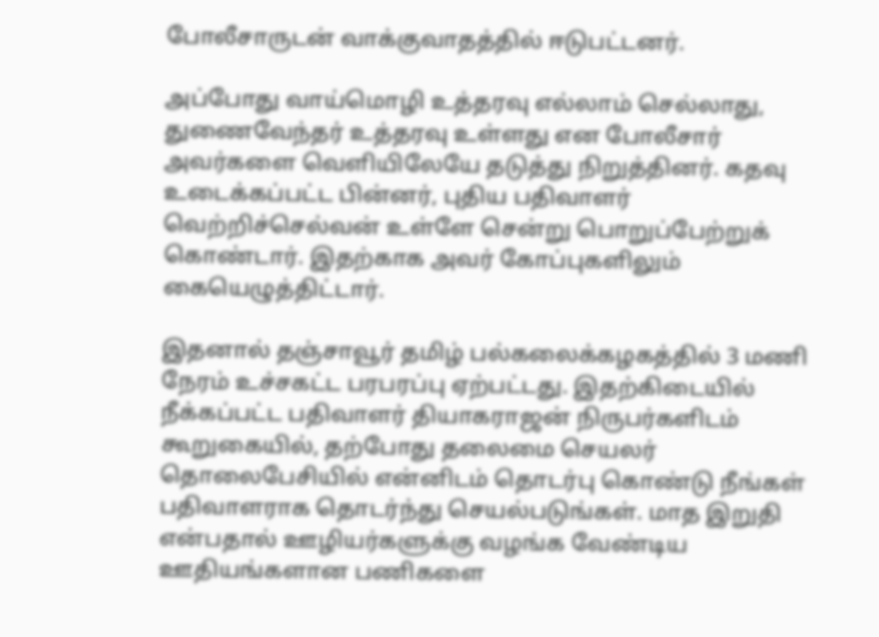போலீசாருடன் வாக்குவாதத்தில் ஈடுபட்டனர்.

அப்போது வாய்மொழி உத்தரவு எல்லாம் செல்லாது, துணைவேந்தர் உத்தரவு உள்ளது என போலீசார் அவர்களை வெளியிலேயே தடுத்து நிறுத்தினர். கதவு உடைக்கப்பட்ட பின்னர், புதிய பதிவாளர் வெற்றிச்செல்வன் உள்ளே சென்று பொறுப்பேற்றுக் கொண்டார். இதற்காக அவர் கோப்புகளிலும் கையெழுத்திட்டார்.

இதனால் தஞ்சாவூர் தமிழ் பல்கலைக்கழகத்தில் 3 மணி நேரம் உச்சகட்ட பரபரப்பு ஏற்பட்டது. இதற்கிடையில் நீக்கப்பட்ட பதிவாளர் தியாகராஜன் நிருபர்களிடம் கூறுகையில், தற்போது தலைமை செயலர் தொலைபேசியில் என்னிடம் தொடர்பு கொண்டு நீங்கள் பதிவாளராக தொடர்ந்து செயல்படுங்கள். மாத இறுதி என்பதால் ஊழியர்களுக்கு வழங்க வேண்டிய ஊதியங்களான பணிகளை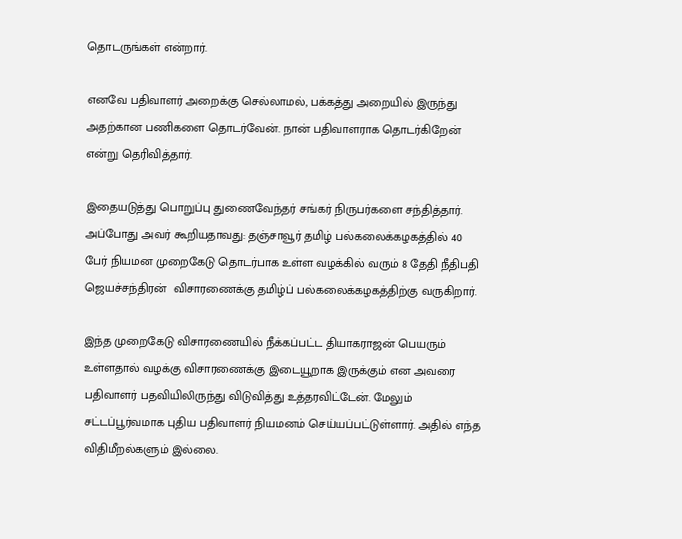தொடருங்கள் என்றார்.

எனவே பதிவாளர் அறைக்கு செல்லாமல், பக்கத்து அறையில் இருந்து அதற்கான பணிகளை தொடர்வேன். நான் பதிவாளராக தொடர்கிறேன் என்று தெரிவித்தார்.

இதையடுத்து பொறுப்பு துணைவேந்தர் சங்கர் நிருபர்களை சந்தித்தார். அப்போது அவர் கூறியதாவது: தஞ்சாவூர் தமிழ் பல்கலைக்கழகத்தில் 40 பேர் நியமன முறைகேடு தொடர்பாக உள்ள வழக்கில் வரும் 8 தேதி நீதிபதி ஜெயச்சந்திரன்  விசாரணைக்கு தமிழ்ப் பல்கலைக்கழகத்திற்கு வருகிறார்.

இந்த முறைகேடு விசாரணையில் நீக்கப்பட்ட தியாகராஜன் பெயரும் உள்ளதால் வழக்கு விசாரணைக்கு இடையூறாக இருக்கும் என அவரை பதிவாளர் பதவியிலிருந்து விடுவித்து உத்தரவிட்டேன். மேலும் சட்டப்பூர்வமாக புதிய பதிவாளர் நியமனம் செய்யப்பட்டுள்ளார். அதில் எந்த விதிமீறல்களும் இல்லை.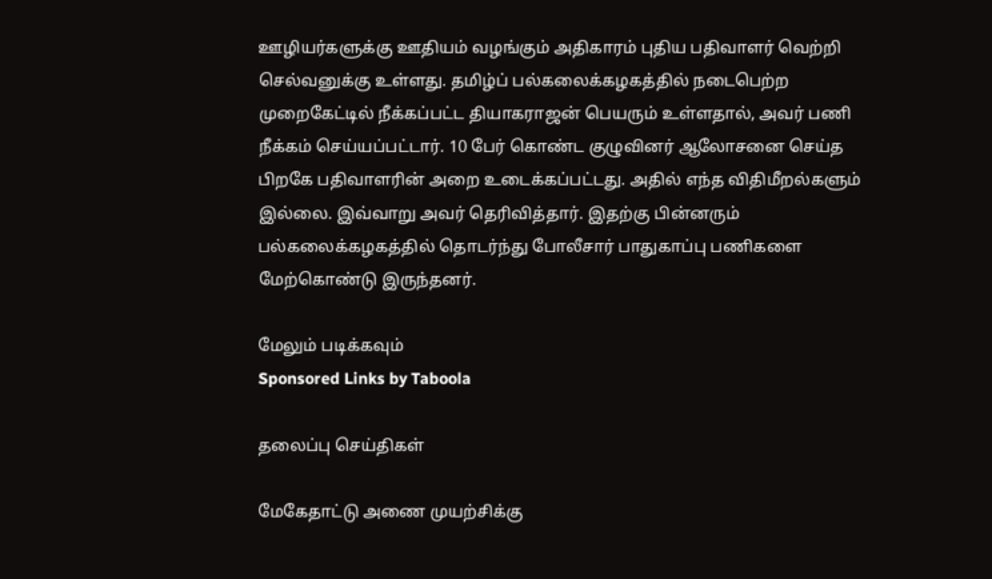ஊழியர்களுக்கு ஊதியம் வழங்கும் அதிகாரம் புதிய பதிவாளர் வெற்றி செல்வனுக்கு உள்ளது. தமிழ்ப் பல்கலைக்கழகத்தில் நடைபெற்ற முறைகேட்டில் நீக்கப்பட்ட தியாகராஜன் பெயரும் உள்ளதால், அவர் பணி நீக்கம் செய்யப்பட்டார். 10 பேர் கொண்ட குழுவினர் ஆலோசனை செய்த பிறகே பதிவாளரின் அறை உடைக்கப்பட்டது. அதில் எந்த விதிமீறல்களும் இல்லை. இவ்வாறு அவர் தெரிவித்தார். இதற்கு பின்னரும் பல்கலைக்கழகத்தில் தொடர்ந்து போலீசார் பாதுகாப்பு பணிகளை மேற்கொண்டு இருந்தனர்.

மேலும் படிக்கவும்
Sponsored Links by Taboola

தலைப்பு செய்திகள்

மேகேதாட்டு அணை முயற்சிக்கு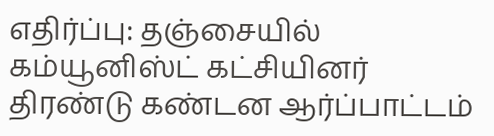எதிர்ப்பு: தஞ்சையில் கம்யூனிஸ்ட் கட்சியினர் திரண்டு கண்டன ஆர்ப்பாட்டம்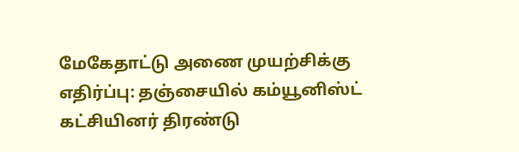மேகேதாட்டு அணை முயற்சிக்கு எதிர்ப்பு: தஞ்சையில் கம்யூனிஸ்ட் கட்சியினர் திரண்டு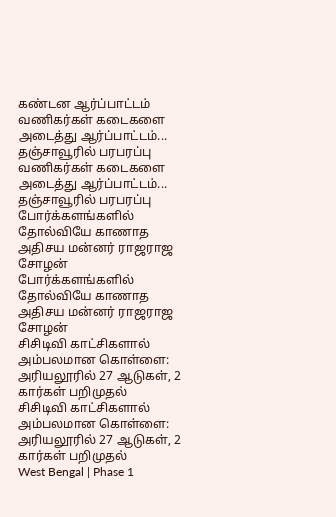கண்டன ஆர்ப்பாட்டம்
வணிகர்கள் கடைகளை அடைத்து ஆர்ப்பாட்டம்... தஞ்சாவூரில் பரபரப்பு
வணிகர்கள் கடைகளை அடைத்து ஆர்ப்பாட்டம்... தஞ்சாவூரில் பரபரப்பு
போர்க்களங்களில் தோல்வியே காணாத அதிசய மன்னர் ராஜராஜ சோழன்
போர்க்களங்களில் தோல்வியே காணாத அதிசய மன்னர் ராஜராஜ சோழன்
சிசிடிவி காட்சிகளால் அம்பலமான கொள்ளை: அரியலூரில் 27 ஆடுகள், 2 கார்கள் பறிமுதல்
சிசிடிவி காட்சிகளால் அம்பலமான கொள்ளை: அரியலூரில் 27 ஆடுகள், 2 கார்கள் பறிமுதல்
West Bengal | Phase 1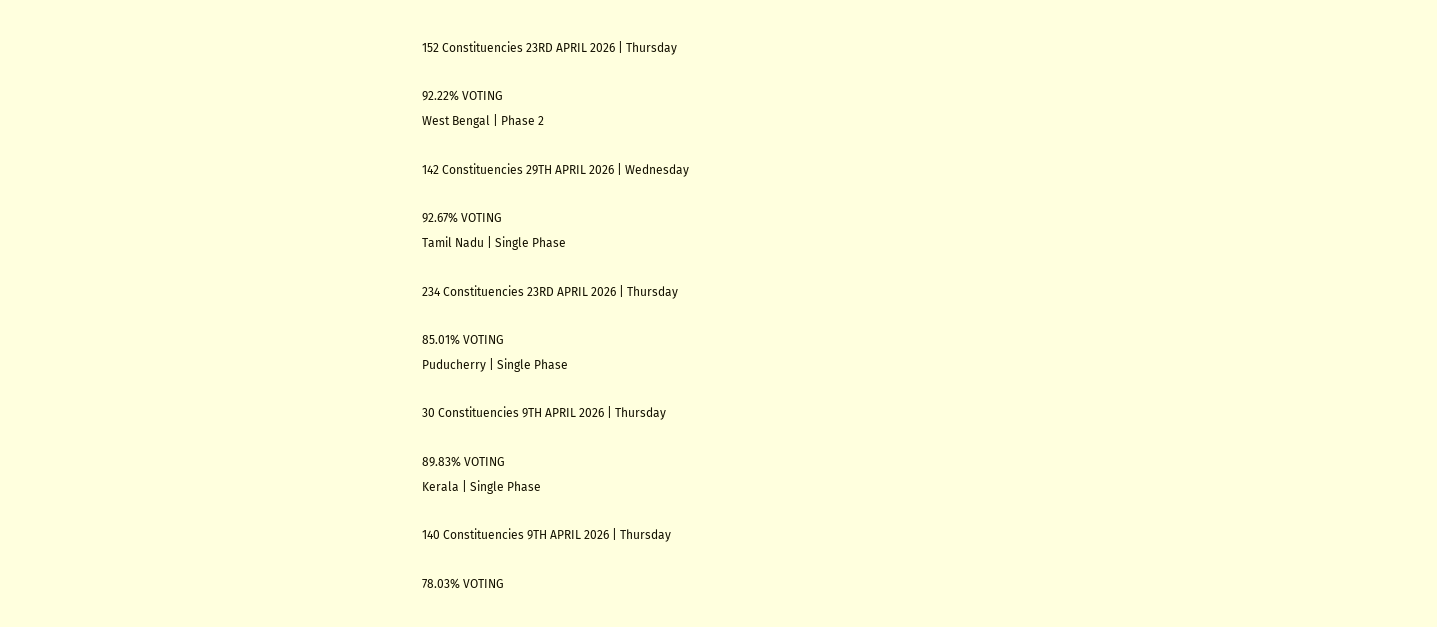152 Constituencies 23RD APRIL 2026 | Thursday

92.22% VOTING
West Bengal | Phase 2

142 Constituencies 29TH APRIL 2026 | Wednesday

92.67% VOTING
Tamil Nadu | Single Phase

234 Constituencies 23RD APRIL 2026 | Thursday

85.01% VOTING
Puducherry | Single Phase

30 Constituencies 9TH APRIL 2026 | Thursday

89.83% VOTING
Kerala | Single Phase

140 Constituencies 9TH APRIL 2026 | Thursday

78.03% VOTING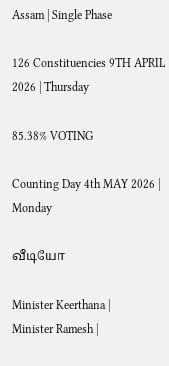Assam | Single Phase

126 Constituencies 9TH APRIL 2026 | Thursday

85.38% VOTING

Counting Day 4th MAY 2026 | Monday

வீடியோ

Minister Keerthana |
Minister Ramesh |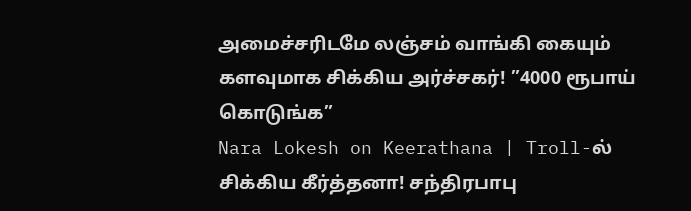அமைச்சரிடமே லஞ்சம் வாங்கி கையும் களவுமாக சிக்கிய அர்ச்சகர்! ”4000 ரூபாய் கொடுங்க”
Nara Lokesh on Keerathana | Troll-ல் சிக்கிய கீர்த்தனா! சந்திரபாபு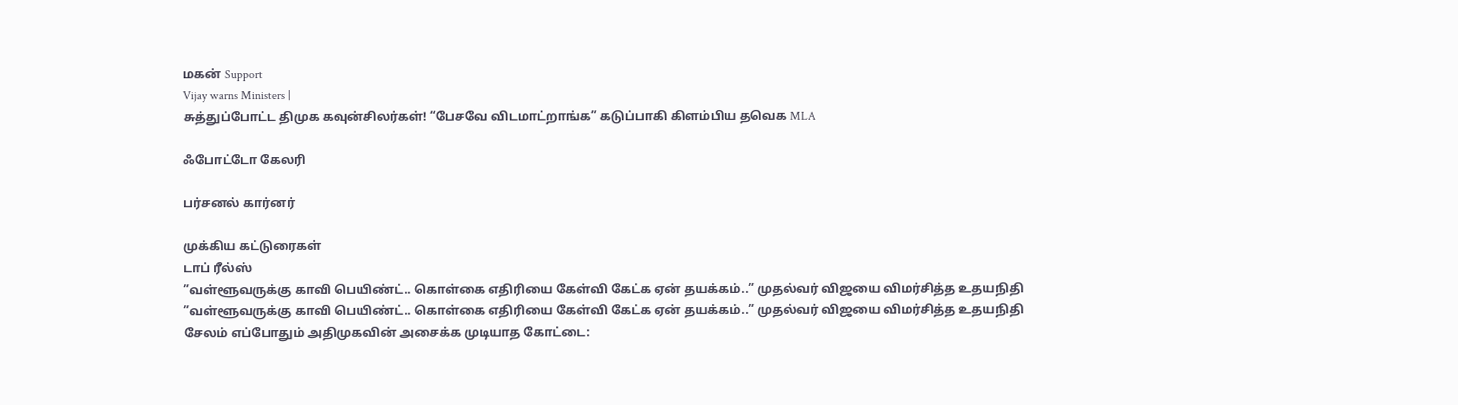மகன் Support
Vijay warns Ministers |
சுத்துப்போட்ட திமுக கவுன்சிலர்கள்! “பேசவே விடமாட்றாங்க” கடுப்பாகி கிளம்பிய தவெக MLA

ஃபோட்டோ கேலரி

பர்சனல் கார்னர்

முக்கிய கட்டுரைகள்
டாப் ரீல்ஸ்
”வள்ளூவருக்கு காவி பெயிண்ட்.. கொள்கை எதிரியை கேள்வி கேட்க ஏன் தயக்கம்..” முதல்வர் விஜயை விமர்சித்த உதயநிதி
”வள்ளூவருக்கு காவி பெயிண்ட்.. கொள்கை எதிரியை கேள்வி கேட்க ஏன் தயக்கம்..” முதல்வர் விஜயை விமர்சித்த உதயநிதி
சேலம் எப்போதும் அதிமுகவின் அசைக்க முடியாத கோட்டை: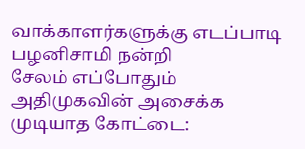வாக்காளர்களுக்கு எடப்பாடி பழனிசாமி நன்றி
சேலம் எப்போதும் அதிமுகவின் அசைக்க முடியாத கோட்டை: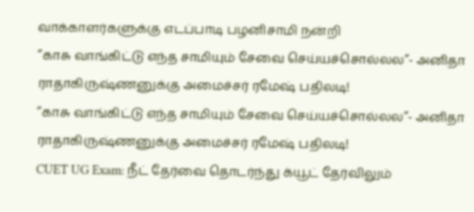வாக்காளர்களுக்கு எடப்பாடி பழனிசாமி நன்றி
’’காசு வாங்கிட்டு எந்த சாமியும் சேவை செய்யச்சொல்லல’’- அனிதா ராதாகிருஷ்ணனுக்கு அமைச்சர் ரமேஷ் பதிலடி!
’’காசு வாங்கிட்டு எந்த சாமியும் சேவை செய்யச்சொல்லல’’- அனிதா ராதாகிருஷ்ணனுக்கு அமைச்சர் ரமேஷ் பதிலடி!
CUET UG Exam: நீட் தேர்வை தொடர்ந்து க்யூட் தேர்விலும்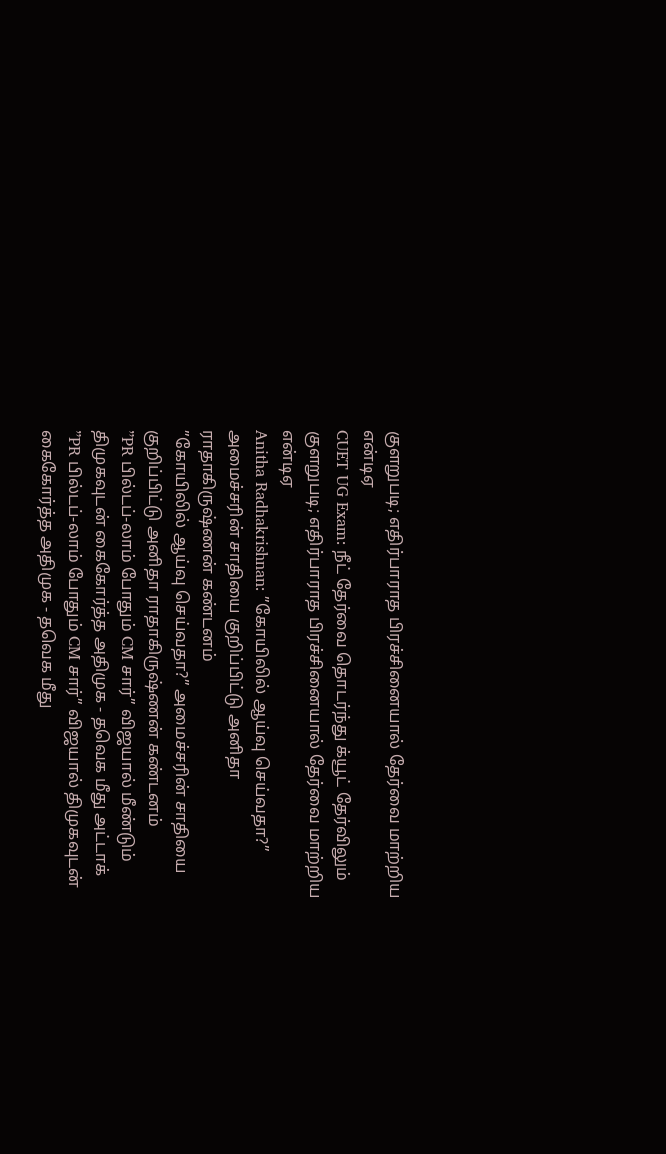குளறுபடி; எதிர்பாராத பிரச்சினையால் தேர்வை மாற்றிய என்டிஏ
CUET UG Exam: நீட் தேர்வை தொடர்ந்து க்யூட் தேர்விலும் குளறுபடி; எதிர்பாராத பிரச்சினையால் தேர்வை மாற்றிய என்டிஏ
Anitha Radhakrishnan: ”கோயிலில் ஆய்வு செய்வதா?” அமைச்சரின் சாதியை குறிப்பிட்டு அனிதா ராதாகிருஷ்ணன் கண்டனம்
”கோயிலில் ஆய்வு செய்வதா?” அமைச்சரின் சாதியை குறிப்பிட்டு அனிதா ராதாகிருஷ்ணன் கண்டனம்
”PR பில்டப்-லாம் போதும் CM சார்” விஜயால் மீண்டும் திமுகவுடன் கைகோர்த்த அதிமுக - தவெக மீது அட்டாக்
”PR பில்டப்-லாம் போதும் CM சார்” விஜயால் திமுகவுடன் கைகோர்த்த அதிமுக - தவெக மீது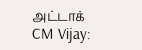அட்டாக்
CM Vijay: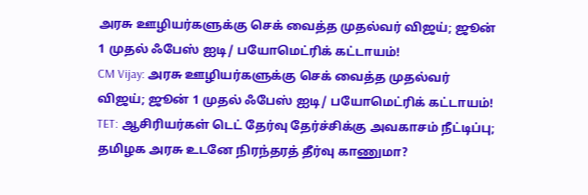அரசு ஊழியர்களுக்கு செக் வைத்த முதல்வர் விஜய்; ஜூன் 1 முதல் ஃபேஸ் ஐடி/ பயோமெட்ரிக் கட்டாயம்!
CM Vijay: அரசு ஊழியர்களுக்கு செக் வைத்த முதல்வர் விஜய்; ஜூன் 1 முதல் ஃபேஸ் ஐடி/ பயோமெட்ரிக் கட்டாயம்!
TET: ஆசிரியர்கள் டெட் தேர்வு தேர்ச்சிக்கு அவகாசம் நீட்டிப்பு; தமிழக அரசு உடனே நிரந்தரத் தீர்வு காணுமா?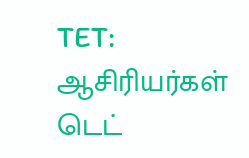TET: ஆசிரியர்கள் டெட்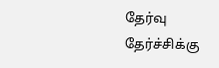தேர்வு தேர்ச்சிக்கு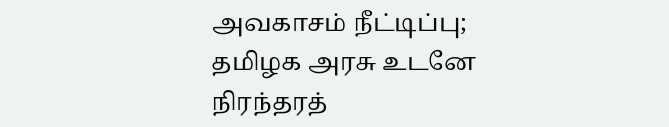அவகாசம் நீட்டிப்பு; தமிழக அரசு உடனே நிரந்தரத்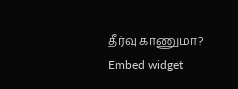தீர்வு காணுமா?
Embed widget